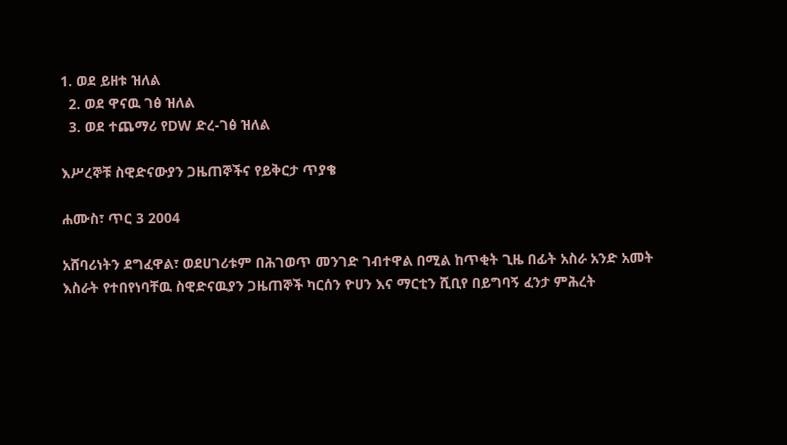1. ወደ ይዘቱ ዝለል
  2. ወደ ዋናዉ ገፅ ዝለል
  3. ወደ ተጨማሪ የDW ድረ-ገፅ ዝለል

እሥረኞቹ ስዊድናውያን ጋዜጠኞችና የይቅርታ ጥያቄ

ሐሙስ፣ ጥር 3 2004

አሸባሪነትን ደግፈዋል፣ ወደሀገሪቱም በሕገወጥ መንገድ ገብተዋል በሚል ከጥቂት ጊዜ በፊት አስራ አንድ አመት እስራት የተበየነባቸዉ ስዊድናዉያን ጋዜጠኞች ካርሰን ዮሀን እና ማርቲን ሺቢየ በይግባኝ ፈንታ ምሕረት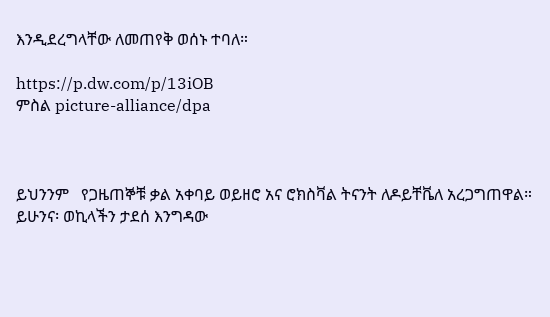እንዲደረግላቸው ለመጠየቅ ወሰኑ ተባለ።

https://p.dw.com/p/13iOB
ምስል picture-alliance/dpa



ይህንንም   የጋዜጠኞቹ ቃል አቀባይ ወይዘሮ አና ሮክስቫል ትናንት ለዶይቸቬለ አረጋግጠዋል። ይሁንና፡ ወኪላችን ታደሰ እንግዳው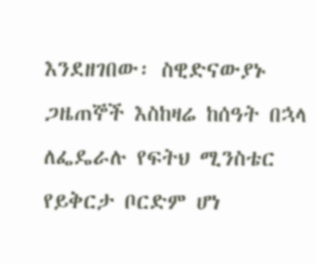እንደዘገበው፡ ስዊድናውያኑ ጋዜጠኞች እስከዛሬ ከሰዓት በኋላ ለፌዴራሉ የፍትህ ሚንስቴር የይቅርታ ቦርድም ሆነ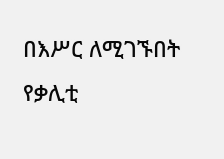በእሥር ለሚገኙበት የቃሊቲ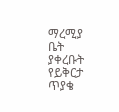ማረሚያ ቤት ያቀረቡት የይቅርታ ጥያቄ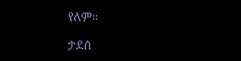የለም።

ታደሰ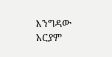እንግዳው
አርያም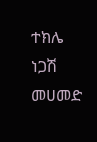ተክሌ
ነጋሽ መሀመድ